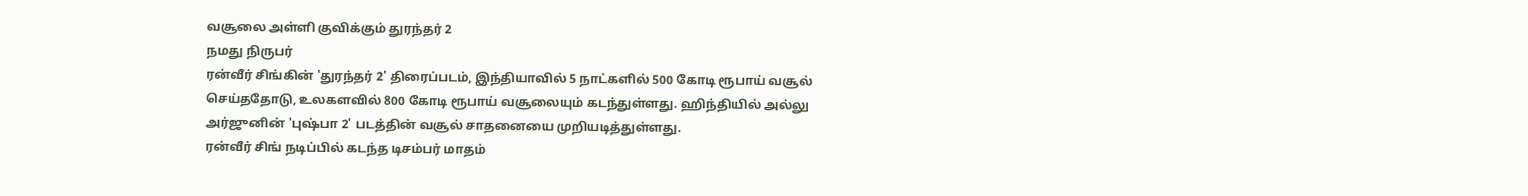வசூலை அள்ளி குவிக்கும் துரந்தர் 2
நமது நிருபர்
ரன்வீர் சிங்கின் 'துரந்தர் 2' திரைப்படம், இந்தியாவில் 5 நாட்களில் 500 கோடி ரூபாய் வசூல் செய்ததோடு, உலகளவில் 800 கோடி ரூபாய் வசூலையும் கடந்துள்ளது. ஹிந்தியில் அல்லு அர்ஜுனின் 'புஷ்பா 2' படத்தின் வசூல் சாதனையை முறியடித்துள்ளது.
ரன்வீர் சிங் நடிப்பில் கடந்த டிசம்பர் மாதம்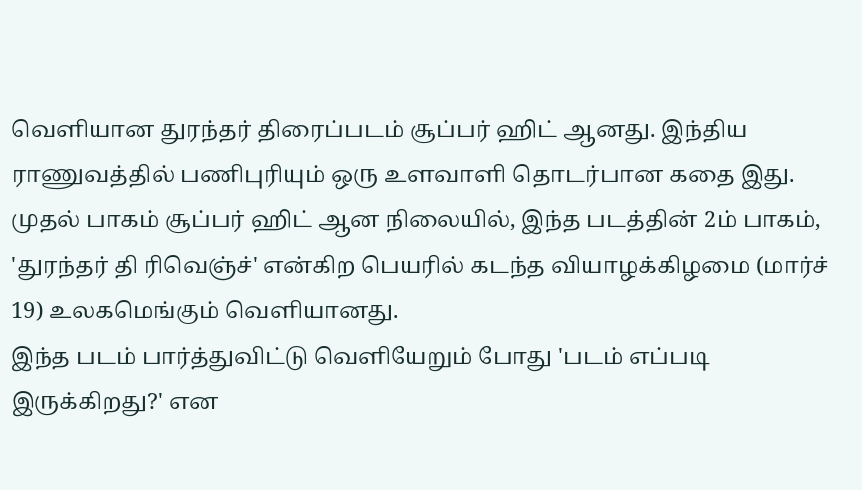வெளியான துரந்தர் திரைப்படம் சூப்பர் ஹிட் ஆனது. இந்திய ராணுவத்தில் பணிபுரியும் ஒரு உளவாளி தொடர்பான கதை இது. முதல் பாகம் சூப்பர் ஹிட் ஆன நிலையில், இந்த படத்தின் 2ம் பாகம், 'துரந்தர் தி ரிவெஞ்ச்' என்கிற பெயரில் கடந்த வியாழக்கிழமை (மார்ச் 19) உலகமெங்கும் வெளியானது.
இந்த படம் பார்த்துவிட்டு வெளியேறும் போது 'படம் எப்படி இருக்கிறது?' என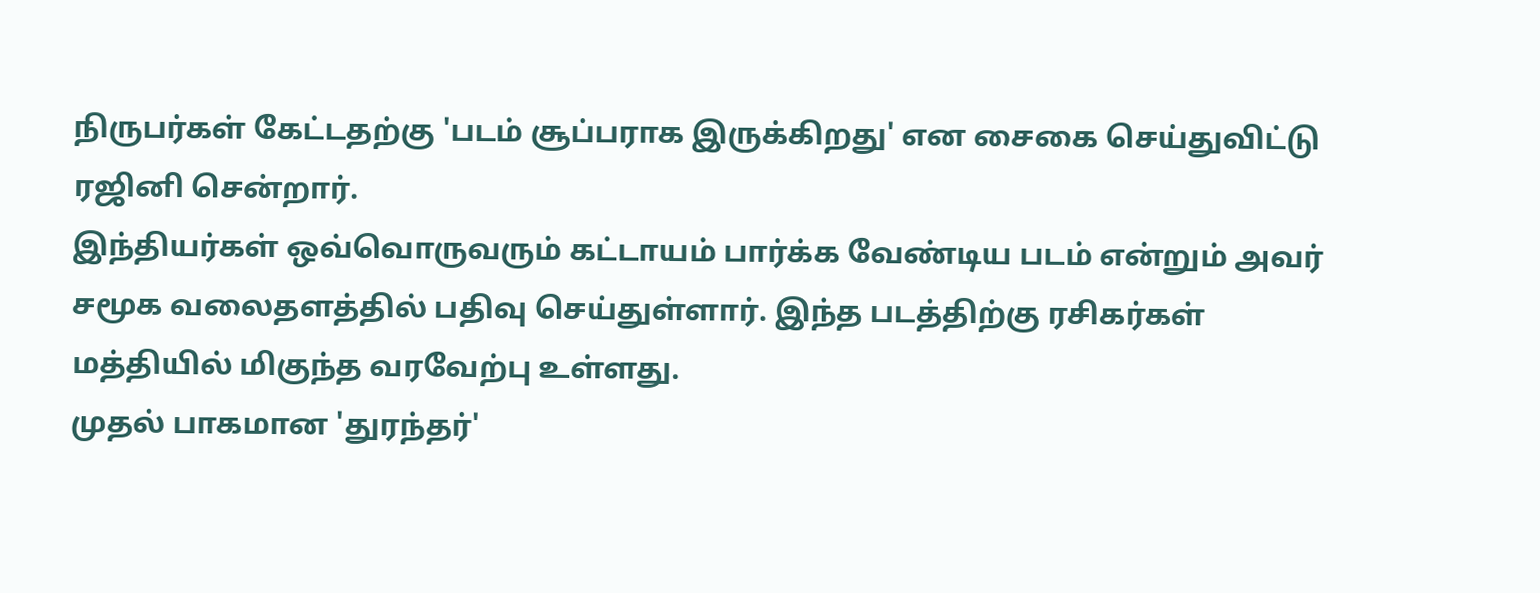நிருபர்கள் கேட்டதற்கு 'படம் சூப்பராக இருக்கிறது' என சைகை செய்துவிட்டு ரஜினி சென்றார்.
இந்தியர்கள் ஒவ்வொருவரும் கட்டாயம் பார்க்க வேண்டிய படம் என்றும் அவர் சமூக வலைதளத்தில் பதிவு செய்துள்ளார். இந்த படத்திற்கு ரசிகர்கள் மத்தியில் மிகுந்த வரவேற்பு உள்ளது.
முதல் பாகமான 'துரந்தர்'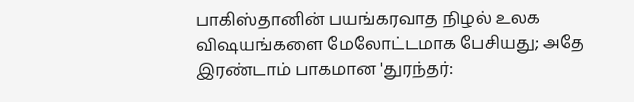பாகிஸ்தானின் பயங்கரவாத நிழல் உலக விஷயங்களை மேலோட்டமாக பேசியது; அதே இரண்டாம் பாகமான 'துரந்தர்: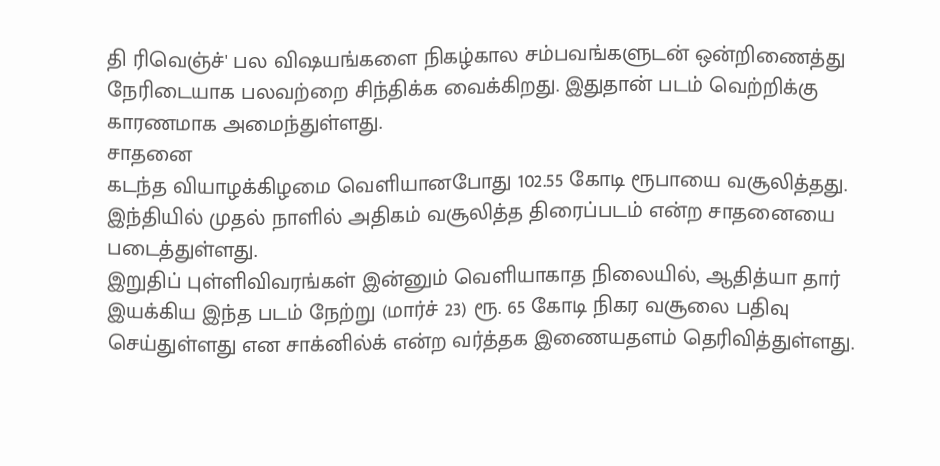தி ரிவெஞ்ச்' பல விஷயங்களை நிகழ்கால சம்பவங்களுடன் ஒன்றிணைத்து நேரிடையாக பலவற்றை சிந்திக்க வைக்கிறது. இதுதான் படம் வெற்றிக்கு காரணமாக அமைந்துள்ளது.
சாதனை
கடந்த வியாழக்கிழமை வெளியானபோது 102.55 கோடி ரூபாயை வசூலித்தது. இந்தியில் முதல் நாளில் அதிகம் வசூலித்த திரைப்படம் என்ற சாதனையை படைத்துள்ளது.
இறுதிப் புள்ளிவிவரங்கள் இன்னும் வெளியாகாத நிலையில், ஆதித்யா தார் இயக்கிய இந்த படம் நேற்று (மார்ச் 23) ரூ. 65 கோடி நிகர வசூலை பதிவு செய்துள்ளது என சாக்னில்க் என்ற வர்த்தக இணையதளம் தெரிவித்துள்ளது.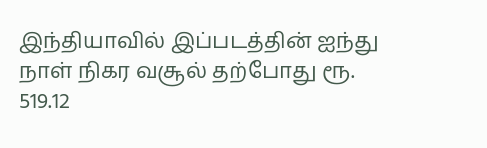இந்தியாவில் இப்படத்தின் ஐந்து நாள் நிகர வசூல் தற்போது ரூ. 519.12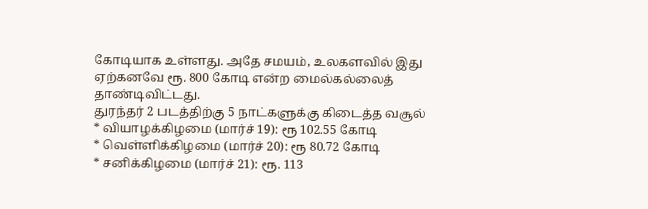கோடியாக உள்ளது. அதே சமயம், உலகளவில் இது ஏற்கனவே ரூ. 800 கோடி என்ற மைல்கல்லைத் தாண்டிவிட்டது.
துரந்தர் 2 படத்திற்கு 5 நாட்களுக்கு கிடைத்த வசூல்
* வியாழக்கிழமை (மார்ச் 19): ரூ 102.55 கோடி
* வெள்ளிக்கிழமை (மார்ச் 20): ரூ 80.72 கோடி
* சனிக்கிழமை (மார்ச் 21): ரூ. 113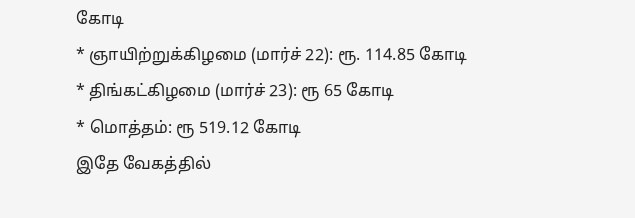கோடி
* ஞாயிற்றுக்கிழமை (மார்ச் 22): ரூ. 114.85 கோடி
* திங்கட்கிழமை (மார்ச் 23): ரூ 65 கோடி
* மொத்தம்: ரூ 519.12 கோடி
இதே வேகத்தில்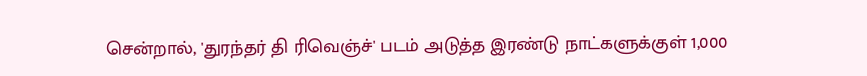சென்றால், 'துரந்தர் தி ரிவெஞ்ச்' படம் அடுத்த இரண்டு நாட்களுக்குள் 1,000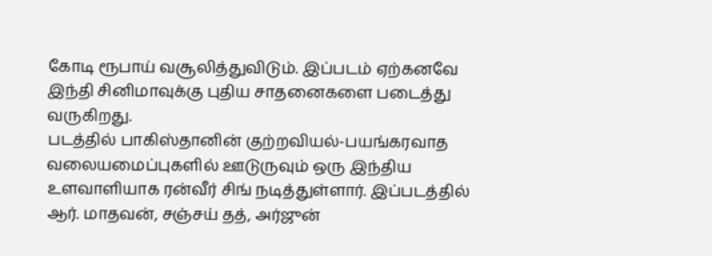கோடி ரூபாய் வசூலித்துவிடும். இப்படம் ஏற்கனவே இந்தி சினிமாவுக்கு புதிய சாதனைகளை படைத்து வருகிறது.
படத்தில் பாகிஸ்தானின் குற்றவியல்-பயங்கரவாத வலையமைப்புகளில் ஊடுருவும் ஒரு இந்திய உளவாளியாக ரன்வீர் சிங் நடித்துள்ளார். இப்படத்தில் ஆர். மாதவன், சஞ்சய் தத், அர்ஜுன்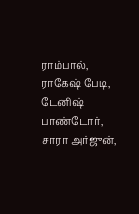ராம்பால், ராகேஷ் பேடி, டேனிஷ் பாண்டோர், சாரா அர்ஜுன்,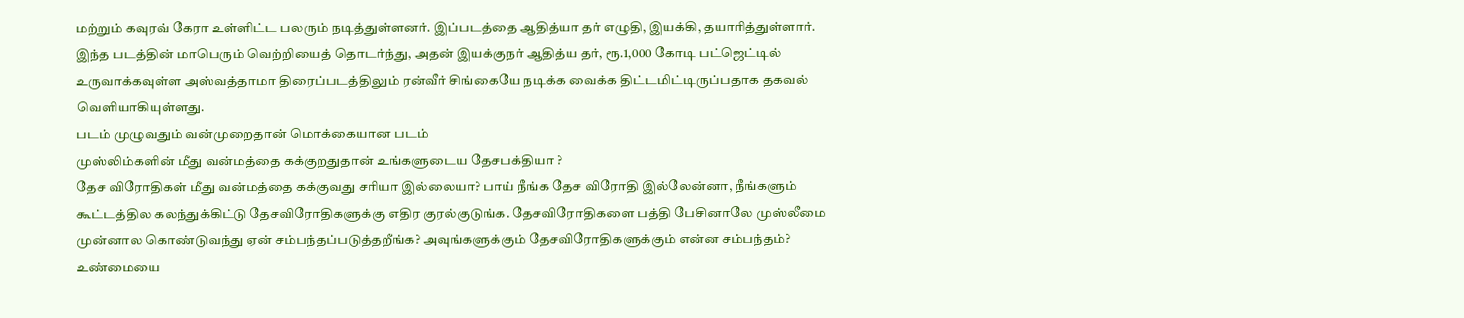மற்றும் கவுரவ் கேரா உள்ளிட்ட பலரும் நடித்துள்ளனர். இப்படத்தை ஆதித்யா தர் எழுதி, இயக்கி, தயாரித்துள்ளார்.
இந்த படத்தின் மாபெரும் வெற்றியைத் தொடர்ந்து, அதன் இயக்குநர் ஆதித்ய தர், ரூ.1,000 கோடி பட்ஜெட்டில் உருவாக்கவுள்ள அஸ்வத்தாமா திரைப்படத்திலும் ரன்வீர் சிங்கையே நடிக்க வைக்க திட்டமிட்டிருப்பதாக தகவல் வெளியாகியுள்ளது.
படம் முழுவதும் வன்முறைதான் மொக்கையான படம்
முஸ்லிம்களின் மீது வன்மத்தை கக்குறதுதான் உங்களுடைய தேசபக்தியா ?
தேச விரோதிகள் மீது வன்மத்தை கக்குவது சரியா இல்லையா? பாய் நீங்க தேச விரோதி இல்லேன்னா, நீங்களும் கூட்டத்தில கலந்துக்கிட்டு தேசவிரோதிகளுக்கு எதிர குரல்குடுங்க. தேசவிரோதிகளை பத்தி பேசினாலே முஸ்லீமை முன்னால கொண்டுவந்து ஏன் சம்பந்தப்படுத்தறீங்க? அவுங்களுக்கும் தேசவிரோதிகளுக்கும் என்ன சம்பந்தம்?
உண்மையை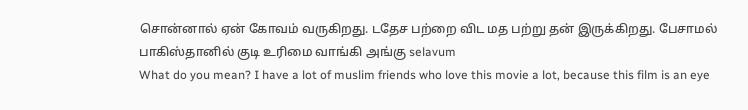சொன்னால் ஏன் கோவம் வருகிறது. டதேச பற்றை விட மத பற்று தன் இருக்கிறது. பேசாமல் பாகிஸ்தானில் குடி உரிமை வாங்கி அங்கு selavum
What do you mean? I have a lot of muslim friends who love this movie a lot, because this film is an eye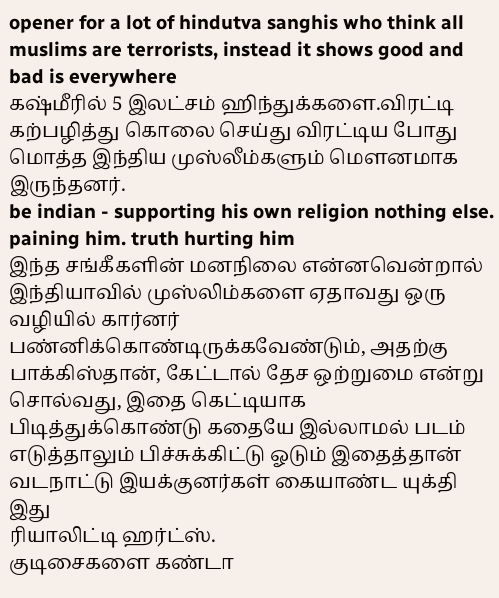opener for a lot of hindutva sanghis who think all muslims are terrorists, instead it shows good and bad is everywhere
கஷ்மீரில் 5 இலட்சம் ஹிந்துக்களை.விரட்டி கற்பழித்து கொலை செய்து விரட்டிய போது மொத்த இந்திய முஸ்லீம்களும் மௌனமாக இருந்தனர்.
be indian - supporting his own religion nothing else. paining him. truth hurting him
இந்த சங்கீகளின் மனநிலை என்னவென்றால் இந்தியாவில் முஸ்லிம்களை ஏதாவது ஒரு வழியில் கார்னர் பண்னிக்கொண்டிருக்கவேண்டும், அதற்கு பாக்கிஸ்தான், கேட்டால் தேச ஒற்றுமை என்று சொல்வது, இதை கெட்டியாக பிடித்துக்கொண்டு கதையே இல்லாமல் படம் எடுத்தாலும் பிச்சுக்கிட்டு ஓடும் இதைத்தான் வடநாட்டு இயக்குனர்கள் கையாண்ட யுக்தி இது
ரியாலிட்டி ஹர்ட்ஸ்.
குடிசைகளை கண்டா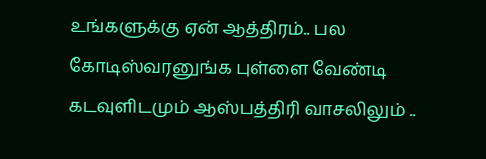உங்களுக்கு ஏன் ஆத்திரம்.. பல கோடிஸ்வரனுங்க புள்ளை வேண்டி கடவுளிடமும் ஆஸ்பத்திரி வாசலிலும் ..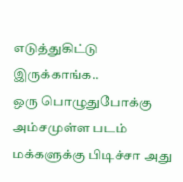எடுத்துகிட்டு இருக்காங்க..
ஒரு பொழுதுபோக்கு அம்சமுள்ள படம் மக்களுக்கு பிடிச்சா அது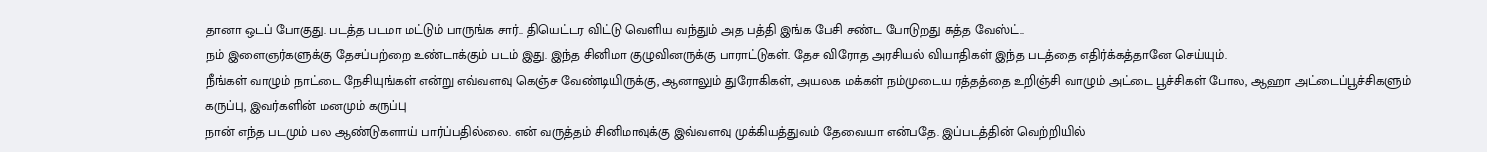தானா ஒடப் போகுது. படத்த படமா மட்டும் பாருங்க சார்.. தியெட்டர விட்டு வெளிய வந்தும் அத பத்தி இங்க பேசி சண்ட போடுறது சுத்த வேஸ்ட்..
நம் இளைஞர்களுக்கு தேசப்பற்றை உண்டாக்கும் படம் இது. இந்த சினிமா குழுவினருக்கு பாராட்டுகள். தேச விரோத அரசியல் வியாதிகள் இந்த படத்தை எதிர்க்கத்தானே செய்யும்.
நீங்கள் வாழும் நாட்டை நேசியுங்கள் என்று எவ்வளவு கெஞ்ச வேண்டியிருக்கு, ஆனாலும் துரோகிகள், அயலக மக்கள் நம்முடைய ரத்தத்தை உறிஞ்சி வாழும் அட்டை பூச்சிகள் போல, ஆஹா அட்டைப்பூச்சிகளும் கருப்பு, இவர்களின் மனமும் கருப்பு
நான் எந்த படமும் பல ஆண்டுகளாய் பார்ப்பதில்லை. என் வருத்தம் சினிமாவுக்கு இவ்வளவு முக்கியத்துவம் தேவையா என்பதே. இப்படத்தின் வெற்றியில்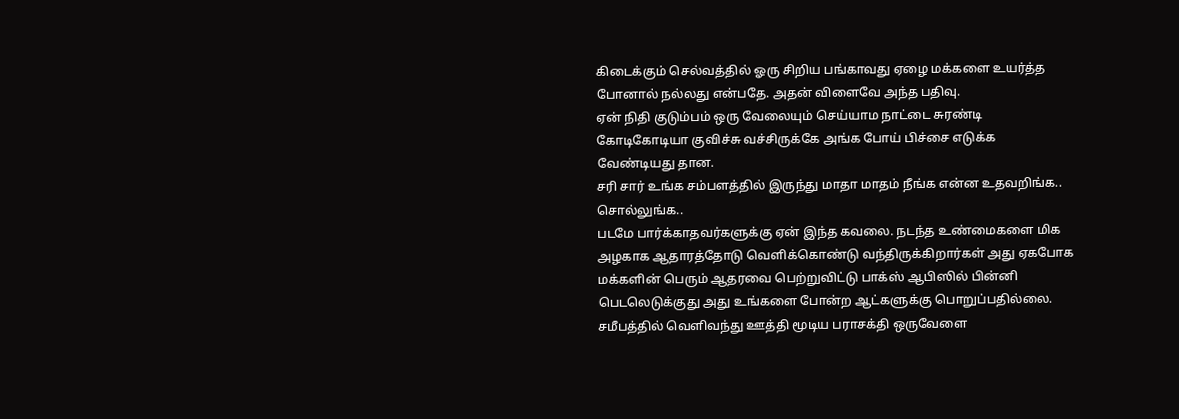கிடைக்கும் செல்வத்தில் ஓரு சிறிய பங்காவது ஏழை மக்களை உயர்த்த போனால் நல்லது என்பதே. அதன் விளைவே அந்த பதிவு.
ஏன் நிதி குடும்பம் ஒரு வேலையும் செய்யாம நாட்டை சுரண்டி கோடிகோடியா குவிச்சு வச்சிருக்கே அங்க போய் பிச்சை எடுக்க வேண்டியது தான.
சரி சார் உங்க சம்பளத்தில் இருந்து மாதா மாதம் நீங்க என்ன உதவறிங்க.. சொல்லுங்க..
படமே பார்க்காதவர்களுக்கு ஏன் இந்த கவலை. நடந்த உண்மைகளை மிக அழகாக ஆதாரத்தோடு வெளிக்கொண்டு வந்திருக்கிறார்கள் அது ஏகபோக மக்களின் பெரும் ஆதரவை பெற்றுவிட்டு பாக்ஸ் ஆபிஸில் பின்னி பெடலெடுக்குது அது உங்களை போன்ற ஆட்களுக்கு பொறுப்பதில்லை. சமீபத்தில் வெளிவந்து ஊத்தி மூடிய பராசக்தி ஒருவேளை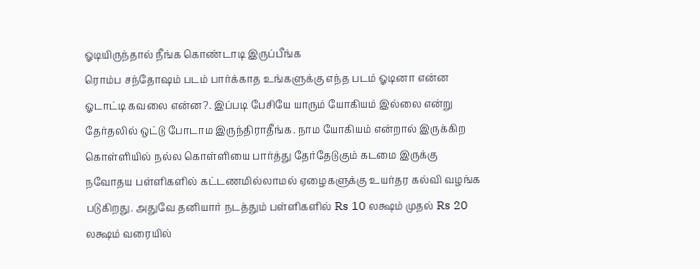ஓடியிருந்தால் நீங்க கொண்டாடி இருப்பீங்க
ரொம்ப சந்தோஷம் படம் பார்க்காத உங்களுக்கு எந்த படம் ஓடினா என்ன ஓடாட்டி கவலை என்ன?. இப்படி பேசியே யாரும் யோகியம் இல்லை என்று தேர்தலில் ஒட்டு போடாம இருந்திராதீங்க. நாம யோகியம் என்றால் இருக்கிற கொள்ளியில் நல்ல கொள்ளியை பார்த்து தேர்தேடுகும் கடமை இருக்கு
நவோதய பள்ளிகளில் கட்டணமில்லாமல் ஏழைகளுக்கு உயர்தர கல்வி வழங்க படுகிறது. அதுவே தனியார் நடத்தும் பள்ளிகளில் Rs 10 லக்ஷம் முதல் Rs 20 லக்ஷம் வரையில்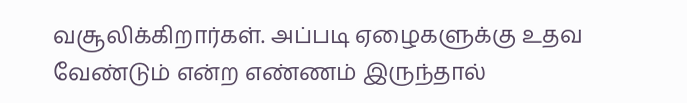வசூலிக்கிறார்கள். அப்படி ஏழைகளுக்கு உதவ வேண்டும் என்ற எண்ணம் இருந்தால்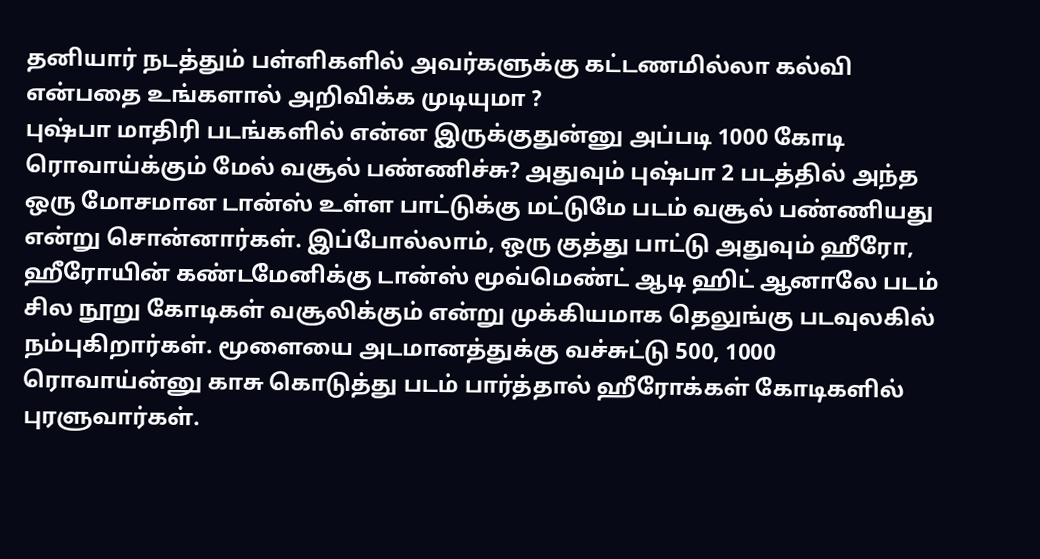தனியார் நடத்தும் பள்ளிகளில் அவர்களுக்கு கட்டணமில்லா கல்வி என்பதை உங்களால் அறிவிக்க முடியுமா ?
புஷ்பா மாதிரி படங்களில் என்ன இருக்குதுன்னு அப்படி 1000 கோடி ரொவாய்க்கும் மேல் வசூல் பண்ணிச்சு? அதுவும் புஷ்பா 2 படத்தில் அந்த ஒரு மோசமான டான்ஸ் உள்ள பாட்டுக்கு மட்டுமே படம் வசூல் பண்ணியது என்று சொன்னார்கள். இப்போல்லாம், ஒரு குத்து பாட்டு அதுவும் ஹீரோ, ஹீரோயின் கண்டமேனிக்கு டான்ஸ் மூவ்மெண்ட் ஆடி ஹிட் ஆனாலே படம் சில நூறு கோடிகள் வசூலிக்கும் என்று முக்கியமாக தெலுங்கு படவுலகில் நம்புகிறார்கள். மூளையை அடமானத்துக்கு வச்சுட்டு 500, 1000 ரொவாய்ன்னு காசு கொடுத்து படம் பார்த்தால் ஹீரோக்கள் கோடிகளில் புரளுவார்கள்.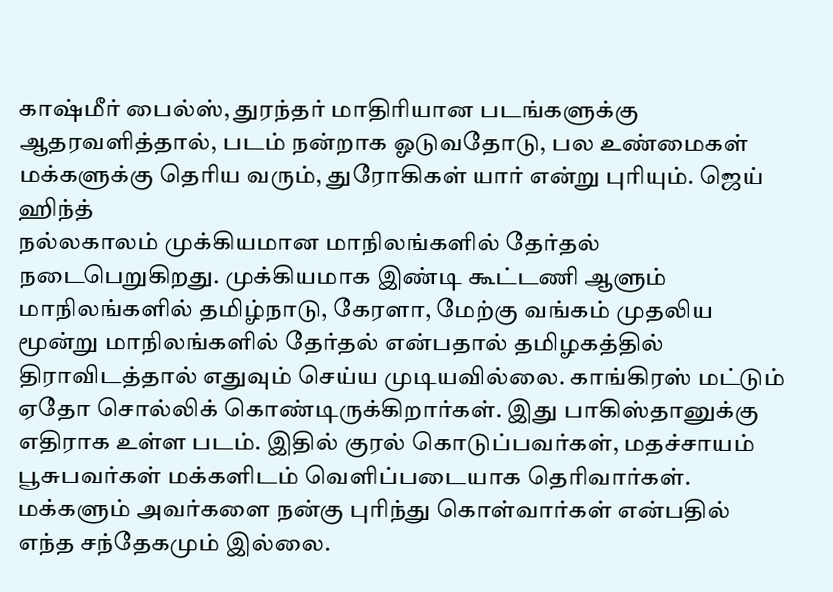காஷ்மீர் பைல்ஸ், துரந்தர் மாதிரியான படங்களுக்கு ஆதரவளித்தால், படம் நன்றாக ஓடுவதோடு, பல உண்மைகள் மக்களுக்கு தெரிய வரும், துரோகிகள் யார் என்று புரியும். ஜெய் ஹிந்த்
நல்லகாலம் முக்கியமான மாநிலங்களில் தேர்தல் நடைபெறுகிறது. முக்கியமாக இண்டி கூட்டணி ஆளும் மாநிலங்களில் தமிழ்நாடு, கேரளா, மேற்கு வங்கம் முதலிய மூன்று மாநிலங்களில் தேர்தல் என்பதால் தமிழகத்தில் திராவிடத்தால் எதுவும் செய்ய முடியவில்லை. காங்கிரஸ் மட்டும் ஏதோ சொல்லிக் கொண்டிருக்கிறார்கள். இது பாகிஸ்தானுக்கு எதிராக உள்ள படம். இதில் குரல் கொடுப்பவர்கள், மதச்சாயம் பூசுபவர்கள் மக்களிடம் வெளிப்படையாக தெரிவார்கள். மக்களும் அவர்களை நன்கு புரிந்து கொள்வார்கள் என்பதில் எந்த சந்தேகமும் இல்லை.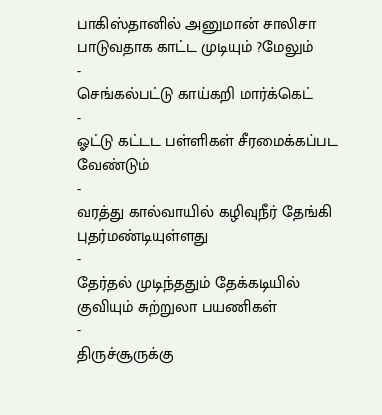பாகிஸ்தானில் அனுமான் சாலிசா பாடுவதாக காட்ட முடியும் ?மேலும்
-
செங்கல்பட்டு காய்கறி மார்க்கெட்
-
ஓட்டு கட்டட பள்ளிகள் சீரமைக்கப்பட வேண்டும்
-
வரத்து கால்வாயில் கழிவுநீர் தேங்கி புதர்மண்டியுள்ளது
-
தேர்தல் முடிந்ததும் தேக்கடியில் குவியும் சுற்றுலா பயணிகள்
-
திருச்சூருக்கு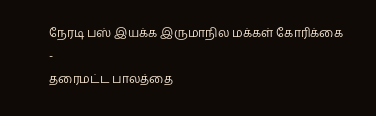நேரடி பஸ் இயக்க இருமாநில மக்கள் கோரிக்கை
-
தரைமட்ட பாலத்தை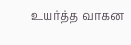உயர்த்த வாகன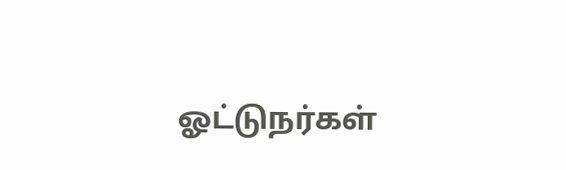ஓட்டுநர்கள்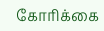கோரிக்கை